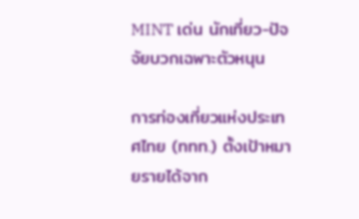MINT เด่น นักเที่ยว-ปัจจัยบวกเฉพาะตัวหนุน

การท่องเที่ยวแห่งประเทศไทย (ททท.) ตั้งเป้าหมายรายได้จาก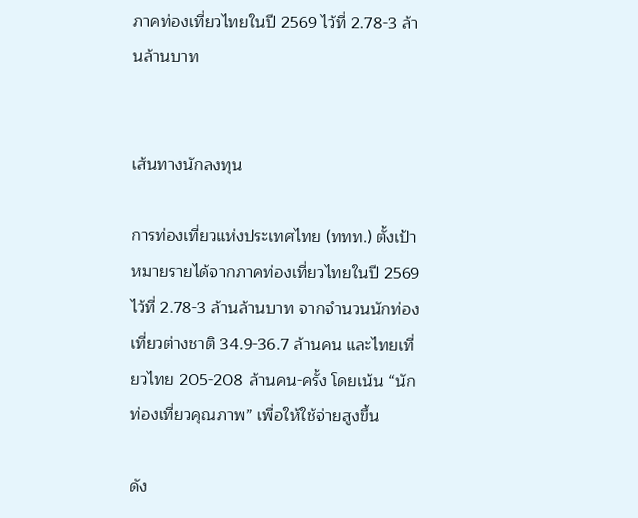ภาคท่องเที่ยวไทยในปี 2569 ไว้ที่ 2.78-3 ล้านล้านบาท


เส้นทางนักลงทุน

การท่องเที่ยวแห่งประเทศไทย (ททท.) ตั้งเป้าหมายรายได้จากภาคท่องเที่ยวไทยในปี 2569 ไว้ที่ 2.78-3 ล้านล้านบาท จากจำนวนนักท่องเที่ยวต่างชาติ 34.9-36.7 ล้านคน และไทยเที่ยวไทย 205-208 ล้านคน-ครั้ง โดยเน้น “นักท่องเที่ยวคุณภาพ” เพื่อให้ใช้จ่ายสูงขึ้น

ดัง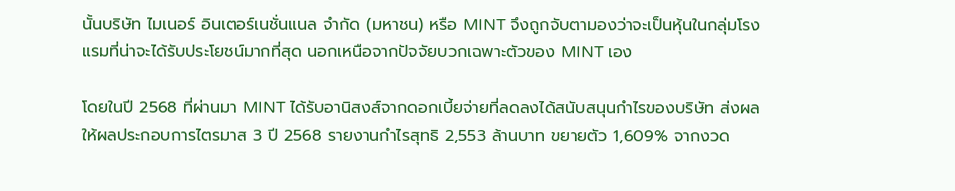นั้นบริษัท ไมเนอร์ อินเตอร์เนชั่นแนล จำกัด (มหาชน) หรือ MINT จึงถูกจับตามองว่าจะเป็นหุ้นในกลุ่มโรงแรมที่น่าจะได้รับประโยชน์มากที่สุด นอกเหนือจากปัจจัยบวกเฉพาะตัวของ MINT เอง

โดยในปี 2568 ที่ผ่านมา MINT ได้รับอานิสงส์จากดอกเบี้ยจ่ายที่ลดลงได้สนับสนุนกำไรของบริษัท ส่งผลให้ผลประกอบการไตรมาส 3 ปี 2568 รายงานกำไรสุทธิ 2,553 ล้านบาท ขยายตัว 1,609% จากงวด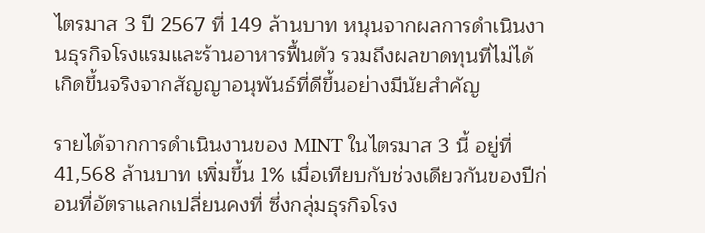ไตรมาส 3 ปี 2567 ที่ 149 ล้านบาท หนุนจากผลการดำเนินงานธุรกิจโรงแรมและร้านอาหารฟื้นตัว รวมถึงผลขาดทุนที่ไม่ได้เกิดขึ้นจริงจากสัญญาอนุพันธ์ที่ดีขึ้นอย่างมีนัยสำคัญ

รายได้จากการดําเนินงานของ MINT ในไตรมาส 3 นี้ อยู่ที่ 41,568 ล้านบาท เพิ่มขึ้น 1% เมื่อเทียบกับช่วงเดียวกันของปีก่อนที่อัตราแลกเปลี่ยนคงที่ ซึ่งกลุ่มธุรกิจโรง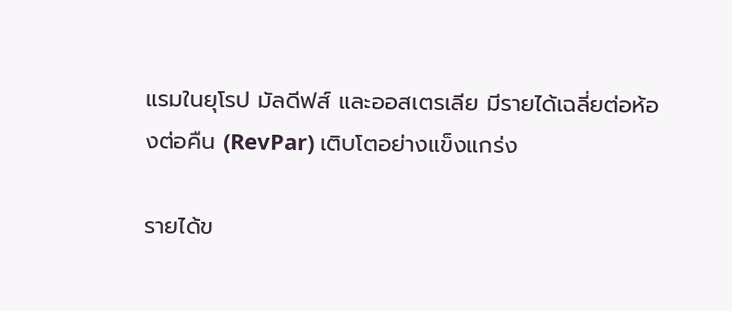แรมในยุโรป มัลดีฟส์ และออสเตรเลีย มีรายได้เฉลี่ยต่อห้องต่อคืน (RevPar) เติบโตอย่างแข็งแกร่ง

รายได้ข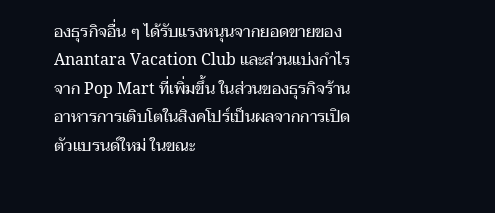องธุรกิจอื่น ๆ ได้รับแรงหนุนจากยอดขายของ Anantara Vacation Club และส่วนแบ่งกําไรจาก Pop Mart ที่เพิ่มขึ้น ในส่วนของธุรกิจร้านอาหารการเติบโตในสิงคโปร์เป็นผลจากการเปิดตัวแบรนด์ใหม่ ในขณะ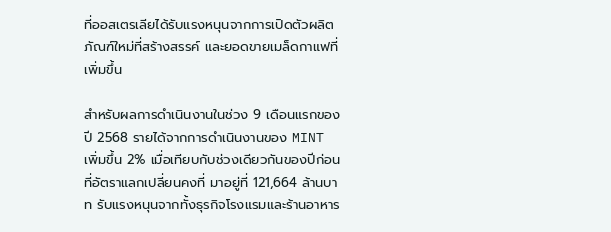ที่ออสเตรเลียได้รับแรงหนุนจากการเปิดตัวผลิตภัณฑ์ใหม่ที่สร้างสรรค์ และยอดขายเมล็ดกาแฟที่เพิ่มขึ้น

สำหรับผลการดําเนินงานในช่วง 9 เดือนแรกของปี 2568 รายได้จากการดําเนินงานของ MINT เพิ่มขึ้น 2% เมื่อเทียบกับช่วงเดียวกันของปีก่อนที่อัตราแลกเปลี่ยนคงที่ มาอยู่ที่ 121,664 ล้านบาท รับแรงหนุนจากทั้งธุรกิจโรงแรมและร้านอาหาร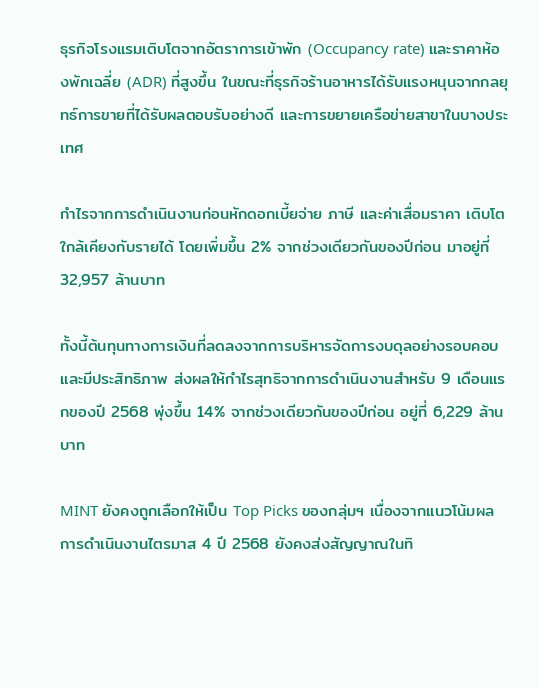ธุรกิจโรงแรมเติบโตจากอัตราการเข้าพัก (Occupancy rate) และราคาห้องพักเฉลี่ย (ADR) ที่สูงขึ้น ในขณะที่ธุรกิจร้านอาหารได้รับแรงหนุนจากกลยุทธ์การขายที่ได้รับผลตอบรับอย่างดี และการขยายเครือข่ายสาขาในบางประเทศ

กําไรจากการดําเนินงานก่อนหักดอกเบี้ยจ่าย ภาษี และค่าเสื่อมราคา เติบโตใกล้เคียงกับรายได้ โดยเพิ่มขึ้น 2% จากช่วงเดียวกันของปีก่อน มาอยู่ที่ 32,957 ล้านบาท

ทั้งนี้ต้นทุนทางการเงินที่ลดลงจากการบริหารจัดการงบดุลอย่างรอบคอบและมีประสิทธิภาพ ส่งผลให้กําไรสุทธิจากการดําเนินงานสําหรับ 9 เดือนแรกของปี 2568 พุ่งขึ้น 14% จากช่วงเดียวกันของปีก่อน อยู่ที่ 6,229 ล้านบาท

MINT ยังคงถูกเลือกให้เป็น Top Picks ของกลุ่มฯ เนื่องจากแนวโน้มผลการดำเนินงานไตรมาส 4 ปี 2568 ยังคงส่งสัญญาณในทิ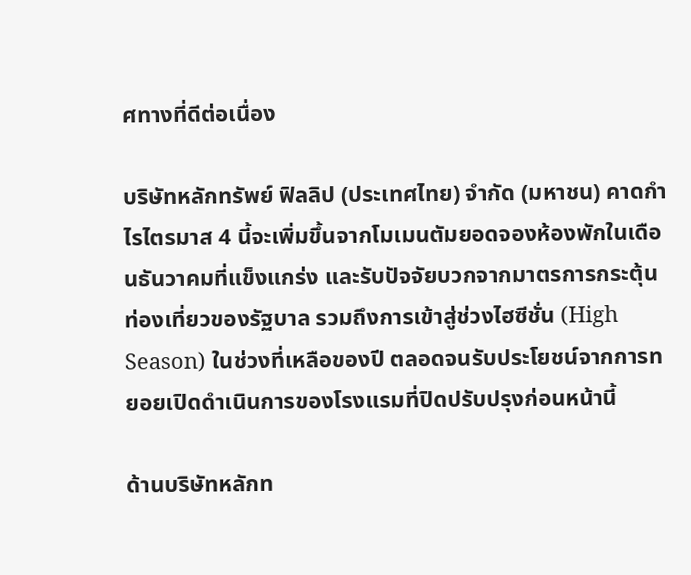ศทางที่ดีต่อเนื่อง

บริษัทหลักทรัพย์ ฟิลลิป (ประเทศไทย) จำกัด (มหาชน) คาดกำไรไตรมาส 4 นี้จะเพิ่มขึ้นจากโมเมนตัมยอดจองห้องพักในเดือนธันวาคมที่แข็งแกร่ง และรับปัจจัยบวกจากมาตรการกระตุ้นท่องเที่ยวของรัฐบาล รวมถึงการเข้าสู่ช่วงไฮซีชั่น (High Season) ในช่วงที่เหลือของปี ตลอดจนรับประโยชน์จากการทยอยเปิดดำเนินการของโรงแรมที่ปิดปรับปรุงก่อนหน้านี้

ด้านบริษัทหลักท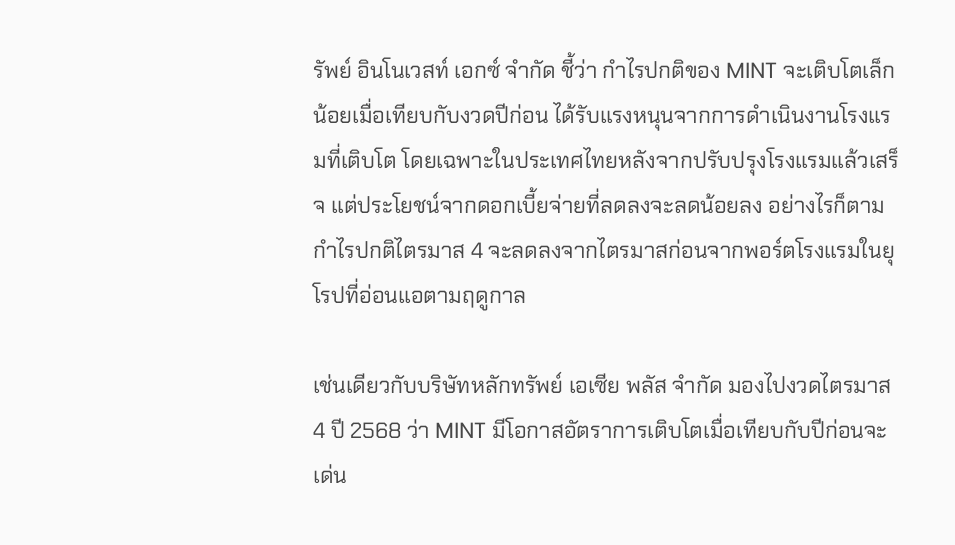รัพย์ อินโนเวสท์ เอกซ์ จำกัด ชี้ว่า กําไรปกติของ MINT จะเติบโตเล็กน้อยเมื่อเทียบกับงวดปีก่อน ได้รับแรงหนุนจากการดําเนินงานโรงแรมที่เติบโต โดยเฉพาะในประเทศไทยหลังจากปรับปรุงโรงแรมแล้วเสร็จ แต่ประโยชน์จากดอกเบี้ยจ่ายที่ลดลงจะลดน้อยลง อย่างไรก็ตาม กําไรปกติไตรมาส 4 จะลดลงจากไตรมาสก่อนจากพอร์ตโรงแรมในยุโรปที่อ่อนแอตามฤดูกาล

เช่นเดียวกับบริษัทหลักทรัพย์ เอเซีย พลัส จำกัด มองไปงวดไตรมาส 4 ปี 2568 ว่า MINT มีโอกาสอัตราการเติบโตเมื่อเทียบกับปีก่อนจะเด่น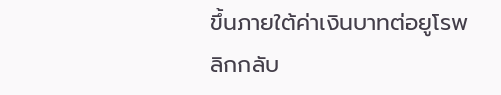ขึ้นภายใต้ค่าเงินบาทต่อยูโรพลิกกลับ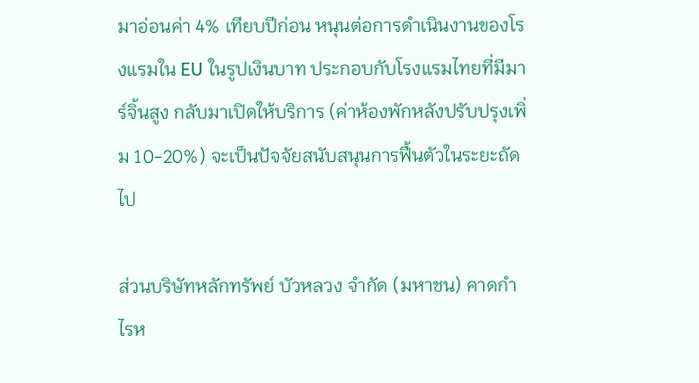มาอ่อนค่า 4% เทียบปีก่อน หนุนต่อการดําเนินงานของโรงแรมใน EU ในรูปเงินบาท ประกอบกับโรงแรมไทยที่มีมาร์จิ้นสูง กลับมาเปิดให้บริการ (ค่าห้องพักหลังปรับปรุงเพิ่ม 10-20%) จะเป็นปัจจัยสนับสนุนการฟื้นตัวในระยะถัดไป

ส่วนบริษัทหลักทรัพย์ บัวหลวง จำกัด (มหาชน) คาดกำไรห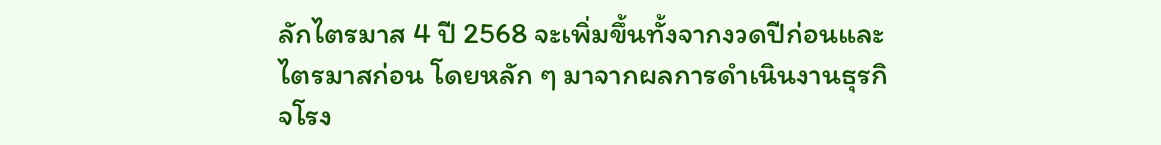ลักไตรมาส 4 ปี 2568 จะเพิ่มขึ้นทั้งจากงวดปีก่อนและไตรมาสก่อน โดยหลัก ๆ มาจากผลการดำเนินงานธุรกิจโรง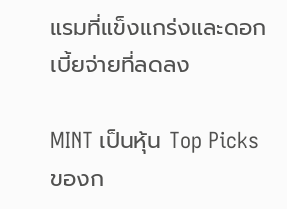แรมที่แข็งแกร่งและดอกเบี้ยจ่ายที่ลดลง

MINT เป็นหุ้น Top Picks ของก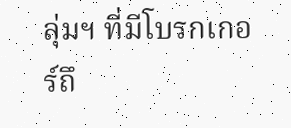ลุ่มฯ ที่มีโบรกเกอร์ถึ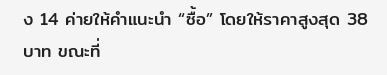ง 14 ค่ายให้คำแนะนำ “ซื้อ” โดยให้ราคาสูงสุด 38 บาท ขณะที่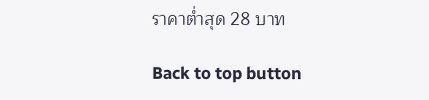ราคาต่ำสุด 28 บาท

Back to top button